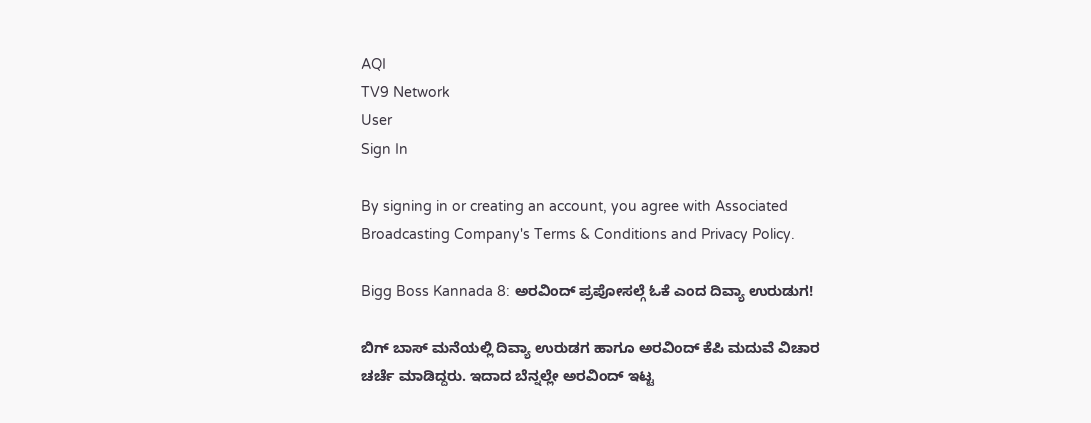AQI
TV9 Network
User
Sign In

By signing in or creating an account, you agree with Associated Broadcasting Company's Terms & Conditions and Privacy Policy.

Bigg Boss Kannada 8: ಅರವಿಂದ್ ಪ್ರಪೋಸಲ್ಗೆ ಓಕೆ ಎಂದ ದಿವ್ಯಾ ಉರುಡುಗ!

ಬಿಗ್ ಬಾಸ್ ಮನೆಯಲ್ಲಿ ದಿವ್ಯಾ ಉರುಡಗ ಹಾಗೂ ಅರವಿಂದ್ ಕೆಪಿ ಮದುವೆ ವಿಚಾರ ಚರ್ಚೆ ಮಾಡಿದ್ದರು. ಇದಾದ ಬೆನ್ನಲ್ಲೇ ಅರವಿಂದ್ ಇಟ್ಟ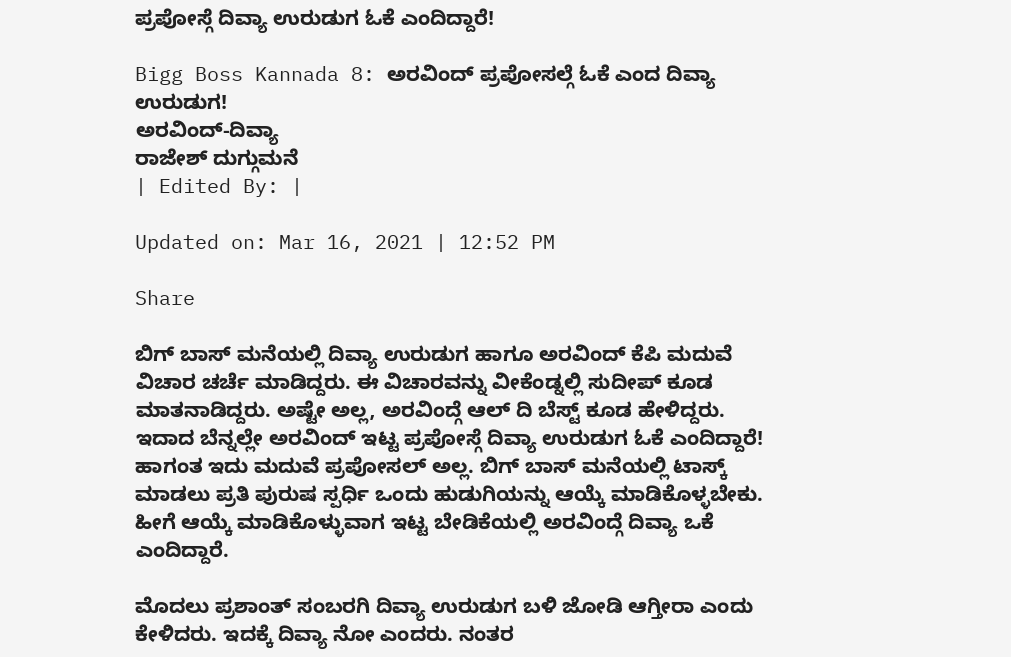ಪ್ರಪೋಸ್ಗೆ ದಿವ್ಯಾ ಉರುಡುಗ ಓಕೆ ಎಂದಿದ್ದಾರೆ!

Bigg Boss Kannada 8: ಅರವಿಂದ್ ಪ್ರಪೋಸಲ್ಗೆ ಓಕೆ ಎಂದ ದಿವ್ಯಾ ಉರುಡುಗ!
ಅರವಿಂದ್-ದಿವ್ಯಾ
ರಾಜೇಶ್ ದುಗ್ಗುಮನೆ
| Edited By: |

Updated on: Mar 16, 2021 | 12:52 PM

Share

ಬಿಗ್ ಬಾಸ್ ಮನೆಯಲ್ಲಿ ದಿವ್ಯಾ ಉರುಡುಗ ಹಾಗೂ ಅರವಿಂದ್ ಕೆಪಿ ಮದುವೆ ವಿಚಾರ ಚರ್ಚೆ ಮಾಡಿದ್ದರು. ಈ ವಿಚಾರವನ್ನು ವೀಕೆಂಡ್ನಲ್ಲಿ ಸುದೀಪ್ ಕೂಡ ಮಾತನಾಡಿದ್ದರು. ಅಷ್ಟೇ ಅಲ್ಲ, ಅರವಿಂದ್ಗೆ ಆಲ್ ದಿ ಬೆಸ್ಟ್ ಕೂಡ ಹೇಳಿದ್ದರು. ಇದಾದ ಬೆನ್ನಲ್ಲೇ ಅರವಿಂದ್ ಇಟ್ಟ ಪ್ರಪೋಸ್ಗೆ ದಿವ್ಯಾ ಉರುಡುಗ ಓಕೆ ಎಂದಿದ್ದಾರೆ! ಹಾಗಂತ ಇದು ಮದುವೆ ಪ್ರಪೋಸಲ್ ಅಲ್ಲ. ಬಿಗ್ ಬಾಸ್ ಮನೆಯಲ್ಲಿ ಟಾಸ್ಕ್ ಮಾಡಲು ಪ್ರತಿ ಪುರುಷ ಸ್ಪರ್ಧಿ ಒಂದು ಹುಡುಗಿಯನ್ನು ಆಯ್ಕೆ ಮಾಡಿಕೊಳ್ಳಬೇಕು. ಹೀಗೆ ಆಯ್ಕೆ ಮಾಡಿಕೊಳ್ಳುವಾಗ ಇಟ್ಟ ಬೇಡಿಕೆಯಲ್ಲಿ ಅರವಿಂದ್ಗೆ ದಿವ್ಯಾ ಒಕೆ ಎಂದಿದ್ದಾರೆ.

ಮೊದಲು ಪ್ರಶಾಂತ್ ಸಂಬರಗಿ ದಿವ್ಯಾ ಉರುಡುಗ ಬಳಿ ಜೋಡಿ ಆಗ್ತೀರಾ ಎಂದು ಕೇಳಿದರು. ಇದಕ್ಕೆ ದಿವ್ಯಾ ನೋ ಎಂದರು. ನಂತರ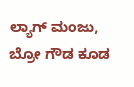ಲ್ಯಾಗ್ ಮಂಜು, ಬ್ರೋ ಗೌಡ ಕೂಡ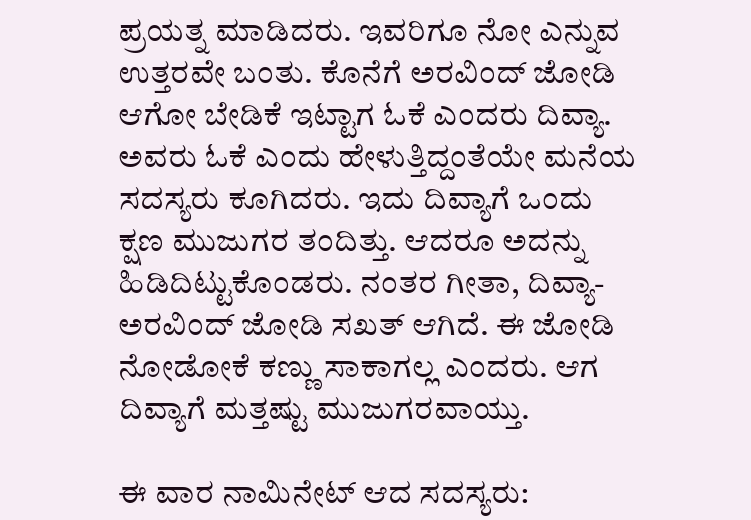ಪ್ರಯತ್ನ ಮಾಡಿದರು. ಇವರಿಗೂ ನೋ ಎನ್ನುವ ಉತ್ತರವೇ ಬಂತು. ಕೊನೆಗೆ ಅರವಿಂದ್ ಜೋಡಿ ಆಗೋ ಬೇಡಿಕೆ ಇಟ್ಟಾಗ ಓಕೆ ಎಂದರು ದಿವ್ಯಾ. ಅವರು ಓಕೆ ಎಂದು ಹೇಳುತ್ತಿದ್ದಂತೆಯೇ ಮನೆಯ ಸದಸ್ಯರು ಕೂಗಿದರು. ಇದು ದಿವ್ಯಾಗೆ ಒಂದು ಕ್ಷಣ ಮುಜುಗರ ತಂದಿತ್ತು. ಆದರೂ ಅದನ್ನು ಹಿಡಿದಿಟ್ಟುಕೊಂಡರು. ನಂತರ ಗೀತಾ, ದಿವ್ಯಾ-ಅರವಿಂದ್ ಜೋಡಿ ಸಖತ್ ಆಗಿದೆ. ಈ ಜೋಡಿ ನೋಡೋಕೆ ಕಣ್ಣು ಸಾಕಾಗಲ್ಲ ಎಂದರು. ಆಗ ದಿವ್ಯಾಗೆ ಮತ್ತಷ್ಟು ಮುಜುಗರವಾಯ್ತು.

ಈ ವಾರ ನಾಮಿನೇಟ್ ಆದ ಸದಸ್ಯರು: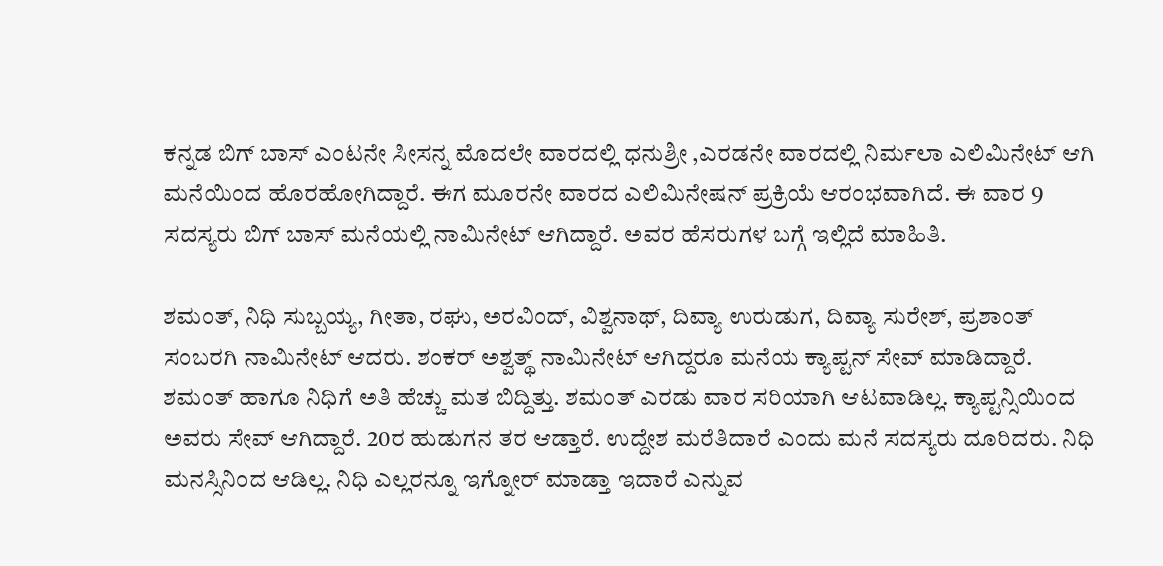ಕನ್ನಡ ಬಿಗ್ ಬಾಸ್ ಎಂಟನೇ ಸೀಸನ್ನ ಮೊದಲೇ ವಾರದಲ್ಲಿ ಧನುಶ್ರೀ ,ಎರಡನೇ ವಾರದಲ್ಲಿ ನಿರ್ಮಲಾ ಎಲಿಮಿನೇಟ್ ಆಗಿ ಮನೆಯಿಂದ ಹೊರಹೋಗಿದ್ದಾರೆ. ಈಗ ಮೂರನೇ ವಾರದ ಎಲಿಮಿನೇಷನ್ ಪ್ರಕ್ರಿಯೆ ಆರಂಭವಾಗಿದೆ. ಈ ವಾರ 9 ಸದಸ್ಯರು ಬಿಗ್ ಬಾಸ್ ಮನೆಯಲ್ಲಿ ನಾಮಿನೇಟ್ ಆಗಿದ್ದಾರೆ. ಅವರ ಹೆಸರುಗಳ ಬಗ್ಗೆ ಇಲ್ಲಿದೆ ಮಾಹಿತಿ.

ಶಮಂತ್, ನಿಧಿ ಸುಬ್ಬಯ್ಯ, ಗೀತಾ, ರಘು, ಅರವಿಂದ್, ವಿಶ್ವನಾಥ್, ದಿವ್ಯಾ ಉರುಡುಗ, ದಿವ್ಯಾ ಸುರೇಶ್, ಪ್ರಶಾಂತ್ ಸಂಬರಗಿ ನಾಮಿನೇಟ್ ಆದರು. ಶಂಕರ್ ಅಶ್ವತ್ಥ್ ನಾಮಿನೇಟ್ ಆಗಿದ್ದರೂ ಮನೆಯ ಕ್ಯಾಪ್ಟನ್ ಸೇವ್ ಮಾಡಿದ್ದಾರೆ. ಶಮಂತ್ ಹಾಗೂ ನಿಧಿಗೆ ಅತಿ ಹೆಚ್ಚು ಮತ ಬಿದ್ದಿತ್ತು. ಶಮಂತ್ ಎರಡು ವಾರ ಸರಿಯಾಗಿ ಆಟವಾಡಿಲ್ಲ. ಕ್ಯಾಪ್ಟನ್ಸಿಯಿಂದ ಅವರು ಸೇವ್ ಆಗಿದ್ದಾರೆ. 20ರ ಹುಡುಗನ ತರ ಆಡ್ತಾರೆ. ಉದ್ದೇಶ ಮರೆತಿದಾರೆ ಎಂದು ಮನೆ ಸದಸ್ಯರು ದೂರಿದರು. ನಿಧಿ ಮನಸ್ಸಿನಿಂದ ಆಡಿಲ್ಲ. ನಿಧಿ ಎಲ್ಲರನ್ನೂ ಇಗ್ನೋರ್ ಮಾಡ್ತಾ ಇದಾರೆ ಎನ್ನುವ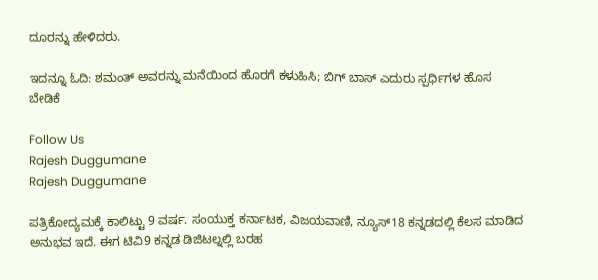ದೂರನ್ನು ಹೇಳಿದರು.

ಇದನ್ನೂ ಓದಿ: ಶಮಂತ್ ಅವರನ್ನು ಮನೆಯಿಂದ ಹೊರಗೆ ಕಳುಹಿಸಿ; ಬಿಗ್ ಬಾಸ್ ಎದುರು ಸ್ಪರ್ಧಿಗಳ ಹೊಸ ಬೇಡಿಕೆ

Follow Us
Rajesh Duggumane
Rajesh Duggumane

ಪತ್ರಿಕೋದ್ಯಮಕ್ಕೆ ಕಾಲಿಟ್ಟು 9 ವರ್ಷ. ಸಂಯುಕ್ತ ಕರ್ನಾಟಕ, ವಿಜಯವಾಣಿ, ನ್ಯೂಸ್18 ಕನ್ನಡದಲ್ಲಿ ಕೆಲಸ ಮಾಡಿದ ಅನುಭವ ಇದೆ. ಈಗ ಟಿವಿ9 ಕನ್ನಡ ಡಿಜಿಟಲ್ನಲ್ಲಿ ಬರಹ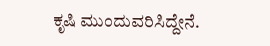ಕೃಷಿ ಮುಂದುವರಿಸಿದ್ದೇನೆ.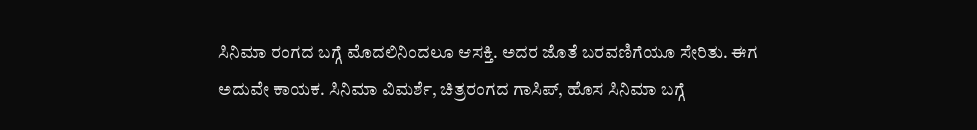ಸಿನಿಮಾ ರಂಗದ ಬಗ್ಗೆ ಮೊದಲಿನಿಂದಲೂ ಆಸಕ್ತಿ. ಅದರ ಜೊತೆ ಬರವಣಿಗೆಯೂ ಸೇರಿತು. ಈಗ ಅದುವೇ ಕಾಯಕ. ಸಿನಿಮಾ ವಿಮರ್ಶೆ, ಚಿತ್ರರಂಗದ ಗಾಸಿಪ್, ಹೊಸ ಸಿನಿಮಾ ಬಗ್ಗೆ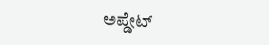ಅಪ್ಡೇಟ್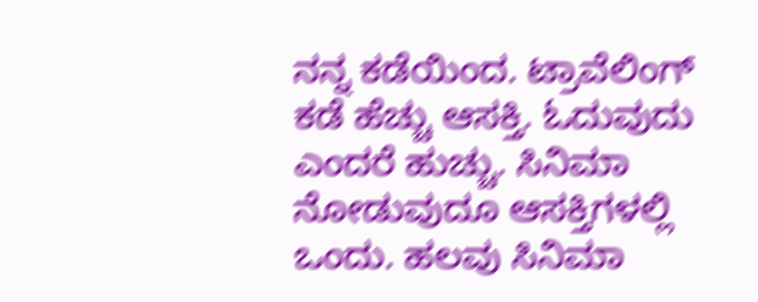ನನ್ನ ಕಡೆಯಿಂದ. ಟ್ರಾವೆಲಿಂಗ್ ಕಡೆ ಹೆಚ್ಚು ಆಸಕ್ತಿ. ಓದುವುದು ಎಂದರೆ ಹುಚ್ಚು. ಸಿನಿಮಾ ನೋಡುವುದೂ ಆಸಕ್ತಿಗಳಲ್ಲಿ ಒಂದು. ಹಲವು ಸಿನಿಮಾ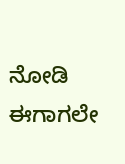ನೋಡಿ ಈಗಾಗಲೇ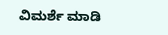ವಿಮರ್ಶೆ ಮಾಡಿ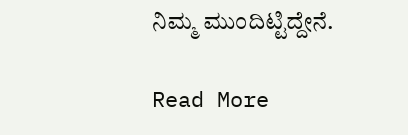ನಿಮ್ಮ ಮುಂದಿಟ್ಟಿದ್ದೇನೆ.

Read More